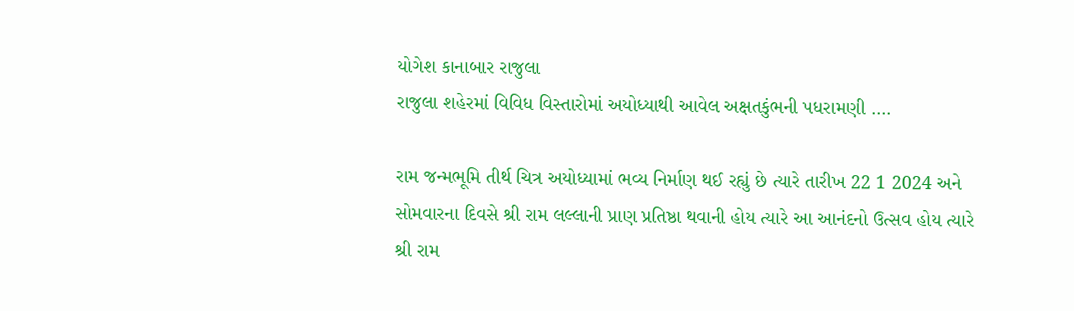યોગેશ કાનાબાર રાજુલા
રાજુલા શહેરમાં વિવિધ વિસ્તારોમાં અયોધ્યાથી આવેલ અક્ષતકુંભની પધરામણી ….

રામ જન્મભૂમિ તીર્થ ચિત્ર અયોધ્યામાં ભવ્ય નિર્માણ થઈ રહ્યું છે ત્યારે તારીખ 22 1 2024 અને સોમવારના દિવસે શ્રી રામ લલ્લાની પ્રાણ પ્રતિષ્ઠા થવાની હોય ત્યારે આ આનંદનો ઉત્સવ હોય ત્યારે શ્રી રામ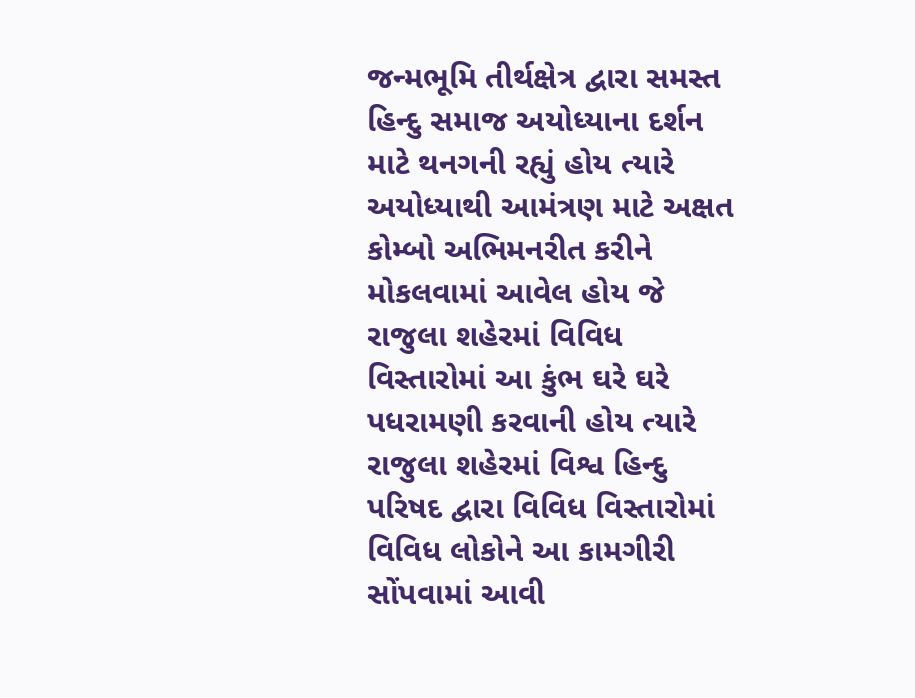જન્મભૂમિ તીર્થક્ષેત્ર દ્વારા સમસ્ત હિન્દુ સમાજ અયોધ્યાના દર્શન માટે થનગની રહ્યું હોય ત્યારે અયોધ્યાથી આમંત્રણ માટે અક્ષત કોમ્બો અભિમનરીત કરીને મોકલવામાં આવેલ હોય જે રાજુલા શહેરમાં વિવિધ વિસ્તારોમાં આ કુંભ ઘરે ઘરે પધરામણી કરવાની હોય ત્યારે રાજુલા શહેરમાં વિશ્વ હિન્દુ પરિષદ દ્વારા વિવિધ વિસ્તારોમાં વિવિધ લોકોને આ કામગીરી સોંપવામાં આવી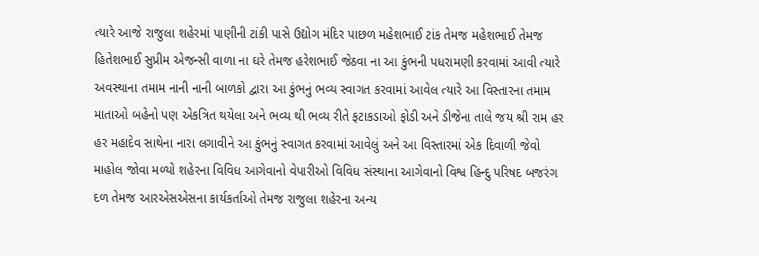ત્યારે આજે રાજુલા શહેરમાં પાણીની ટાંકી પાસે ઉદ્યોગ મંદિર પાછળ મહેશભાઈ ટાંક તેમજ મહેશભાઈ તેમજ હિતેશભાઈ સુપ્રીમ એજન્સી વાળા ના ઘરે તેમજ હરેશભાઈ જેઠવા ના આ કુંભની પધરામણી કરવામાં આવી ત્યારે અવસ્થાના તમામ નાની નાની બાળકો દ્વારા આ કુંભનું ભવ્ય સ્વાગત કરવામાં આવેલ ત્યારે આ વિસ્તારના તમામ માતાઓ બહેનો પણ એકત્રિત થયેલા અને ભવ્ય થી ભવ્ય રીતે ફટાકડાઓ ફોડી અને ડીજેના તાલે જય શ્રી રામ હર હર મહાદેવ સાથેના નારા લગાવીને આ કુંભનું સ્વાગત કરવામાં આવેલું અને આ વિસ્તારમાં એક દિવાળી જેવો માહોલ જોવા મળ્યો શહેરના વિવિધ આગેવાનો વેપારીઓ વિવિધ સંસ્થાના આગેવાનો વિશ્વ હિન્દુ પરિષદ બજરંગ દળ તેમજ આરએસએસના કાર્યકર્તાઓ તેમજ રાજુલા શહેરના અન્ય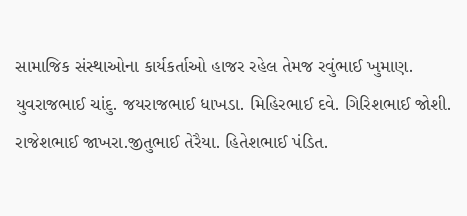સામાજિક સંસ્થાઓના કાર્યકર્તાઓ હાજર રહેલ તેમજ રવુંભાઈ ખુમાણ. યુવરાજભાઈ ચાંદુ. જયરાજભાઈ ધાખડા. મિહિરભાઈ દવે. ગિરિશભાઈ જોશી. રાજેશભાઈ જાખરા.જીતુભાઈ તેરૈયા. હિતેશભાઈ પંડિત.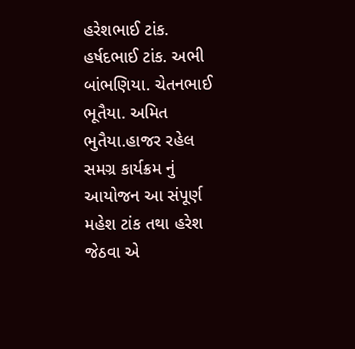હરેશભાઈ ટાંક. હર્ષદભાઈ ટાંક. અભી બાંભણિયા. ચેતનભાઈ ભૂતૈયા. અમિત ભુતૈયા.હાજર રહેલ સમગ્ર કાર્યક્રમ નું આયોજન આ સંપૂર્ણ મહેશ ટાંક તથા હરેશ જેઠવા એ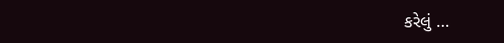કરેલું …